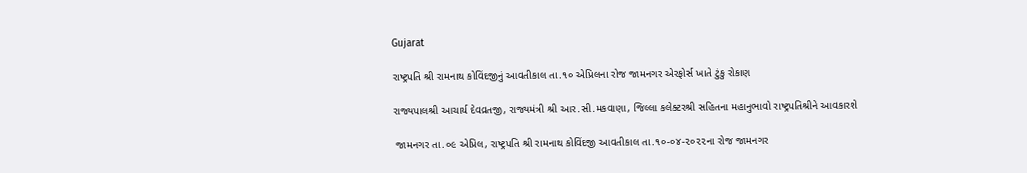Gujarat

રાષ્ટ્રપતિ શ્રી રામનાથ કોવિંદજીનું આવતીકાલ તા.૧૦ એપ્રિલના રોજ જામનગર એરફોર્સ ખાતે ટુંકુ રોકાણ

રાજ્યપાલશ્રી આચાર્ય દેવવ્રતજી, રાજ્યમંત્રી શ્રી આર.સી.મકવાણા, જિલ્લા કલેક્ટરશ્રી સહિતના મહાનુભાવો રાષ્ટ્રપતિશ્રીને આવકારશે

 જામનગર તા.૦૯ એપ્રિલ, રાષ્ટ્રપતિ શ્રી રામનાથ કોવિંદજી આવતીકાલ તા.૧૦-૦૪-૨૦૨૨ના રોજ જામનગર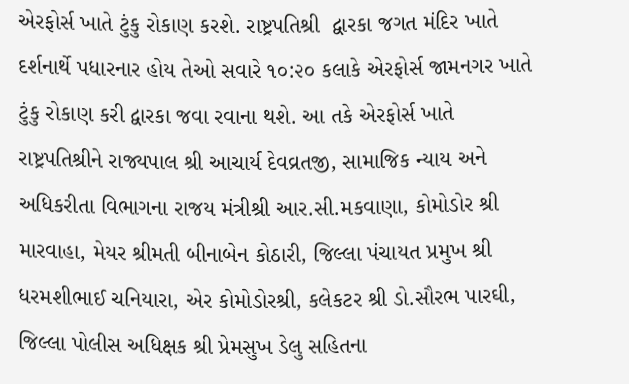એરફોર્સ ખાતે ટુંકુ રોકાણ કરશે. રાષ્ટ્રપતિશ્રી  દ્વારકા જગત મંદિર ખાતે દર્શનાર્થે પધારનાર હોય તેઓ સવારે ૧૦:૨૦ કલાકે એરફોર્સ જામનગર ખાતે ટુંકુ રોકાણ કરી દ્વારકા જવા રવાના થશે. આ તકે એરફોર્સ ખાતે રાષ્ટ્રપતિશ્રીને રાજ્યપાલ શ્રી આચાર્ય દેવવ્રતજી, સામાજિક ન્યાય અને અધિકરીતા વિભાગના રાજય મંત્રીશ્રી આર.સી.મકવાણા, કોમોડોર શ્રી મારવાહા, મેયર શ્રીમતી બીનાબેન કોઠારી, જિલ્લા પંચાયત પ્રમુખ શ્રી ધરમશીભાઈ ચનિયારા, એર કોમોડોરશ્રી, કલેકટર શ્રી ડો.સૌરભ પારઘી, જિલ્લા પોલીસ અધિક્ષક શ્રી પ્રેમસુખ ડેલુ સહિતના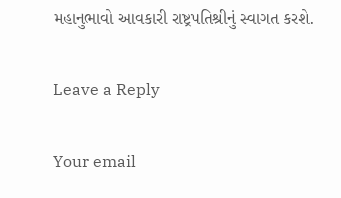મહાનુભાવો આવકારી રાષ્ટ્રપતિશ્રીનું સ્વાગત કરશે.

Leave a Reply

Your email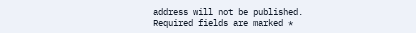address will not be published. Required fields are marked *